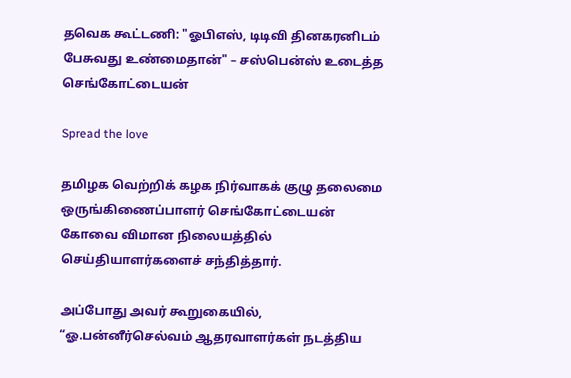தவெக கூட்டணி: "ஓபிஎஸ், டிடிவி தினகரனிடம் பேசுவது உண்மைதான்" – சஸ்பென்ஸ் உடைத்த செங்கோட்டையன்

Spread the love

தமிழக வெற்றிக் கழக நிர்வாகக் குழு தலைமை ஒருங்கிணைப்பாளர் செங்கோட்டையன் கோவை விமான நிலையத்தில் செய்தியாளர்களைச் சந்தித்தார்.

அப்போது அவர் கூறுகையில், “ஓ.பன்னீர்செல்வம் ஆதரவாளர்கள் நடத்திய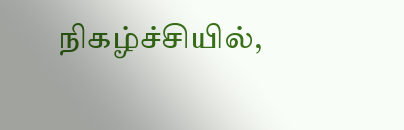நிகழ்ச்சியில்,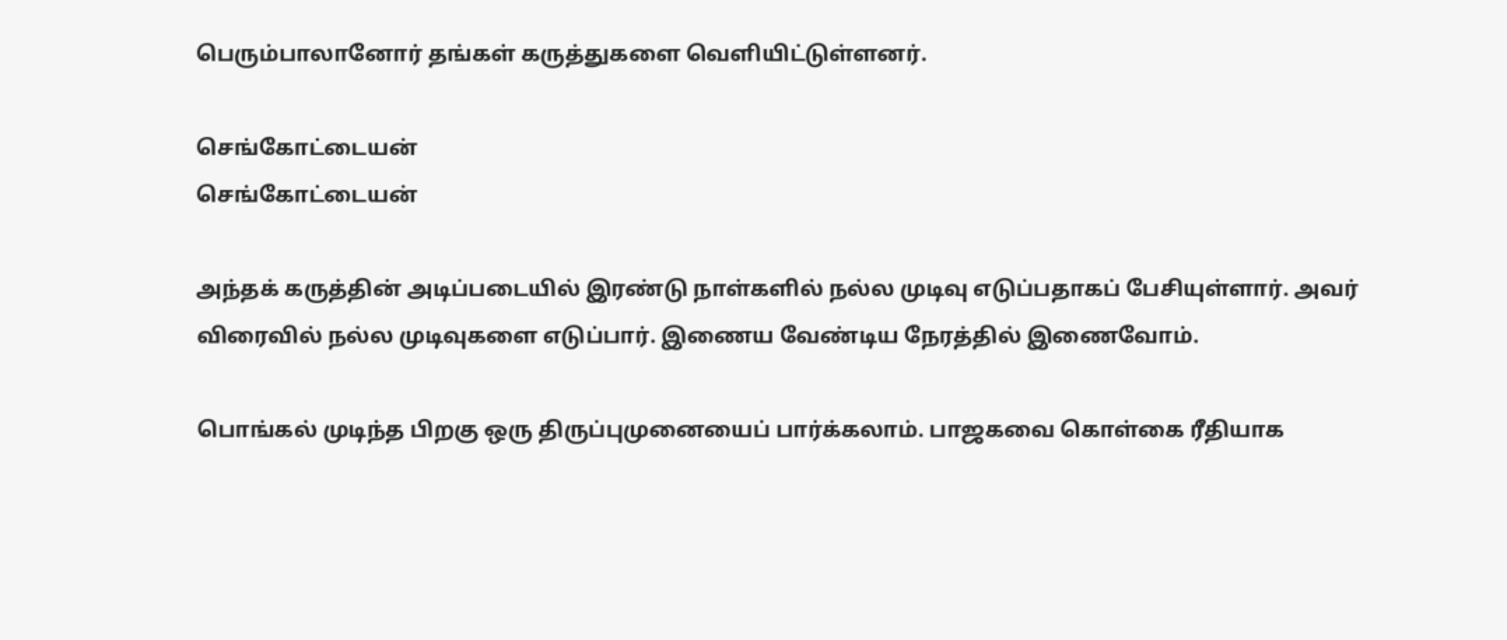பெரும்பாலானோர் தங்கள் கருத்துகளை வெளியிட்டுள்ளனர்.

செங்கோட்டையன்
செங்கோட்டையன்

அந்தக் கருத்தின் அடிப்படையில் இரண்டு நாள்களில் நல்ல முடிவு எடுப்பதாகப் பேசியுள்ளார். அவர் விரைவில் நல்ல முடிவுகளை எடுப்பார். இணைய வேண்டிய நேரத்தில் இணைவோம்.

பொங்கல் முடிந்த பிறகு ஒரு திருப்புமுனையைப் பார்க்கலாம். பாஜகவை கொள்கை ரீதியாக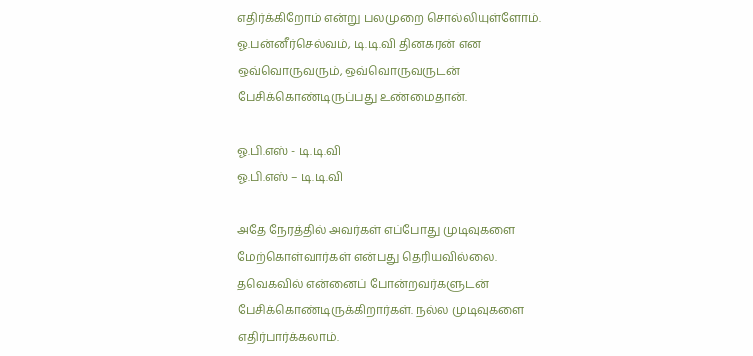எதிர்க்கிறோம் என்று பலமுறை சொல்லியுள்ளோம். ஓ.பன்னீர்செல்வம், டி.டி.வி தினகரன் என ஒவ்வொருவரும், ஒவ்வொருவருடன் பேசிக்கொண்டிருப்பது உண்மைதான்.

ஓ.பி.எஸ் - டி.டி.வி
ஓ.பி.எஸ் – டி.டி.வி

அதே நேரத்தில் அவர்கள் எப்போது முடிவுகளை மேற்கொள்வார்கள் என்பது தெரியவில்லை. தவெகவில் என்னைப் போன்றவர்களுடன் பேசிக்கொண்டிருக்கிறார்கள். நல்ல முடிவுகளை எதிர்பார்க்கலாம்.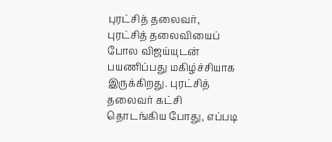புரட்சித் தலைவர், புரட்சித் தலைவியைப் போல விஜய்யுடன் பயணிப்பது மகிழ்ச்சியாக இருக்கிறது. புரட்சித் தலைவர் கட்சி தொடங்கிய போது, எப்படி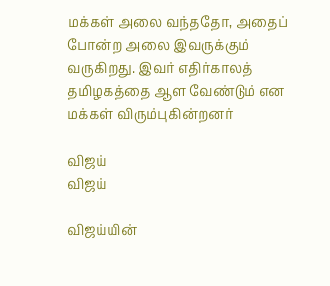மக்கள் அலை வந்ததோ, அதைப் போன்ற அலை இவருக்கும் வருகிறது. இவர் எதிர்காலத் தமிழகத்தை ஆள வேண்டும் என மக்கள் விரும்புகின்றனர்

விஜய்
விஜய்

விஜய்யின்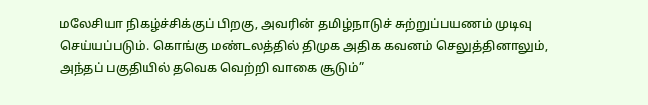மலேசியா நிகழ்ச்சிக்குப் பிறகு, அவரின் தமிழ்நாடுச் சுற்றுப்பயணம் முடிவு செய்யப்படும். கொங்கு மண்டலத்தில் திமுக அதிக கவனம் செலுத்தினாலும், அந்தப் பகுதியில் தவெக வெற்றி வாகை சூடும்”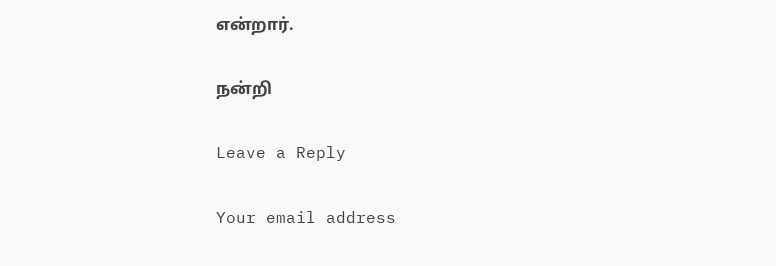என்றார்.

நன்றி

Leave a Reply

Your email address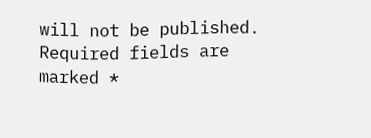will not be published. Required fields are marked *